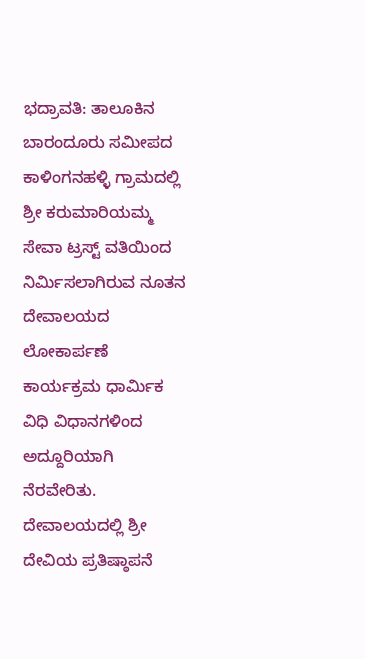ಭದ್ರಾವತಿ: ತಾಲೂಕಿನ ಬಾರಂದೂರು ಸಮೀಪದ ಕಾಳಿಂಗನಹಳ್ಳಿ ಗ್ರಾಮದಲ್ಲಿ ಶ್ರೀ ಕರುಮಾರಿಯಮ್ಮ ಸೇವಾ ಟ್ರಸ್ಟ್ ವತಿಯಿಂದ ನಿರ್ಮಿಸಲಾಗಿರುವ ನೂತನ ದೇವಾಲಯದ ಲೋಕಾರ್ಪಣೆ ಕಾರ್ಯಕ್ರಮ ಧಾರ್ಮಿಕ ವಿಧಿ ವಿಧಾನಗಳಿಂದ ಅದ್ದೂರಿಯಾಗಿ ನೆರವೇರಿತು.
ದೇವಾಲಯದಲ್ಲಿ ಶ್ರೀ ದೇವಿಯ ಪ್ರತಿಷ್ಠಾಪನೆ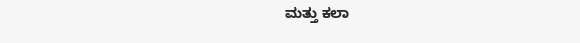ಮತ್ತು ಕಲಾ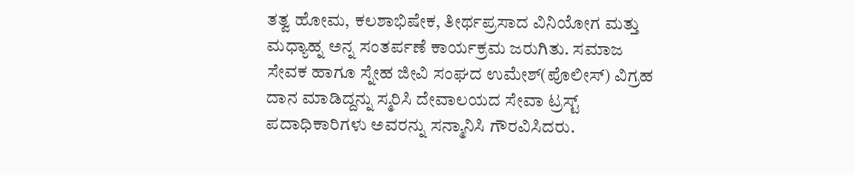ತತ್ವ ಹೋಮ, ಕಲಶಾಭಿಷೇಕ, ತೀರ್ಥಪ್ರಸಾದ ವಿನಿಯೋಗ ಮತ್ತು ಮಧ್ಯಾಹ್ನ ಅನ್ನ ಸಂತರ್ಪಣೆ ಕಾರ್ಯಕ್ರಮ ಜರುಗಿತು. ಸಮಾಜ ಸೇವಕ ಹಾಗೂ ಸ್ನೇಹ ಜೀವಿ ಸಂಘದ ಉಮೇಶ್(ಪೊಲೀಸ್) ವಿಗ್ರಹ ದಾನ ಮಾಡಿದ್ದನ್ನು ಸ್ಮರಿಸಿ ದೇವಾಲಯದ ಸೇವಾ ಟ್ರಸ್ಟ್ ಪದಾಧಿಕಾರಿಗಳು ಅವರನ್ನು ಸನ್ಮಾನಿಸಿ ಗೌರವಿಸಿದರು.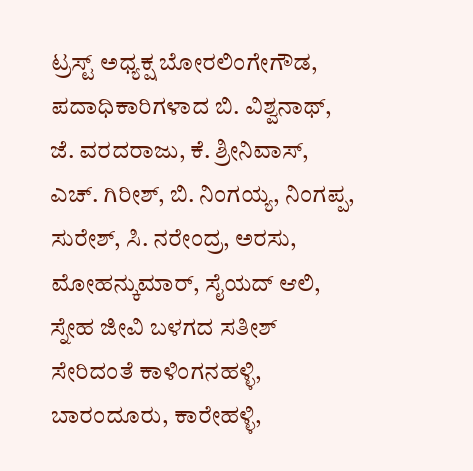ಟ್ರಸ್ಟ್ ಅಧ್ಯಕ್ಷ ಬೋರಲಿಂಗೇಗೌಡ, ಪದಾಧಿಕಾರಿಗಳಾದ ಬಿ. ವಿಶ್ವನಾಥ್, ಜೆ. ವರದರಾಜು, ಕೆ. ಶ್ರೀನಿವಾಸ್, ಎಚ್. ಗಿರೀಶ್, ಬಿ. ನಿಂಗಯ್ಯ, ನಿಂಗಪ್ಪ, ಸುರೇಶ್, ಸಿ. ನರೇಂದ್ರ, ಅರಸು, ಮೋಹನ್ಕುಮಾರ್, ಸೈಯದ್ ಆಲಿ, ಸ್ನೇಹ ಜೀವಿ ಬಳಗದ ಸತೀಶ್ ಸೇರಿದಂತೆ ಕಾಳಿಂಗನಹಳ್ಳಿ, ಬಾರಂದೂರು, ಕಾರೇಹಳ್ಳಿ,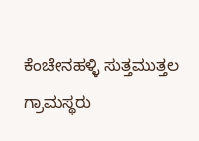ಕೆಂಚೇನಹಳ್ಳಿ ಸುತ್ತಮುತ್ತಲ ಗ್ರಾಮಸ್ಥರು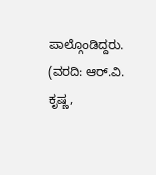ಪಾಲ್ಗೊಂಡಿದ್ದರು.
(ವರದಿ: ಆರ್.ವಿ. ಕೃಷ್ಣ,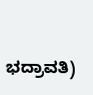ಭದ್ರಾವತಿ)